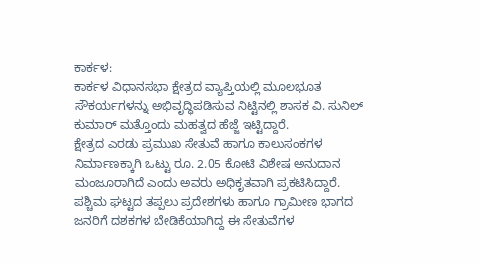ಕಾರ್ಕಳ:
ಕಾರ್ಕಳ ವಿಧಾನಸಭಾ ಕ್ಷೇತ್ರದ ವ್ಯಾಪ್ತಿಯಲ್ಲಿ ಮೂಲಭೂತ ಸೌಕರ್ಯಗಳನ್ನು ಅಭಿವೃದ್ಧಿಪಡಿಸುವ ನಿಟ್ಟಿನಲ್ಲಿ ಶಾಸಕ ವಿ. ಸುನಿಲ್ ಕುಮಾರ್ ಮತ್ತೊಂದು ಮಹತ್ವದ ಹೆಜ್ಜೆ ಇಟ್ಟಿದ್ದಾರೆ.
ಕ್ಷೇತ್ರದ ಎರಡು ಪ್ರಮುಖ ಸೇತುವೆ ಹಾಗೂ ಕಾಲುಸಂಕಗಳ ನಿರ್ಮಾಣಕ್ಕಾಗಿ ಒಟ್ಟು ರೂ. 2.05 ಕೋಟಿ ವಿಶೇಷ ಅನುದಾನ ಮಂಜೂರಾಗಿದೆ ಎಂದು ಅವರು ಅಧಿಕೃತವಾಗಿ ಪ್ರಕಟಿಸಿದ್ದಾರೆ.
ಪಶ್ಚಿಮ ಘಟ್ಟದ ತಪ್ಪಲು ಪ್ರದೇಶಗಳು ಹಾಗೂ ಗ್ರಾಮೀಣ ಭಾಗದ ಜನರಿಗೆ ದಶಕಗಳ ಬೇಡಿಕೆಯಾಗಿದ್ದ ಈ ಸೇತುವೆಗಳ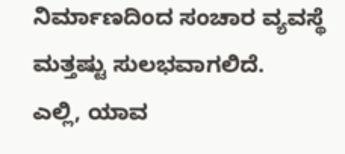ನಿರ್ಮಾಣದಿಂದ ಸಂಚಾರ ವ್ಯವಸ್ಥೆ ಮತ್ತಷ್ಟು ಸುಲಭವಾಗಲಿದೆ.
ಎಲ್ಲಿ, ಯಾವ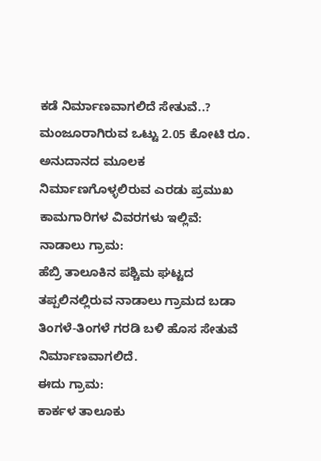ಕಡೆ ನಿರ್ಮಾಣವಾಗಲಿದೆ ಸೇತುವೆ..?
ಮಂಜೂರಾಗಿರುವ ಒಟ್ಟು 2.05 ಕೋಟಿ ರೂ. ಅನುದಾನದ ಮೂಲಕ ನಿರ್ಮಾಣಗೊಳ್ಳಲಿರುವ ಎರಡು ಪ್ರಮುಖ ಕಾಮಗಾರಿಗಳ ವಿವರಗಳು ಇಲ್ಲಿವೆ:
ನಾಡಾಲು ಗ್ರಾಮ:
ಹೆಬ್ರಿ ತಾಲೂಕಿನ ಪಶ್ಚಿಮ ಘಟ್ಟದ ತಪ್ಪಲಿನಲ್ಲಿರುವ ನಾಡಾಲು ಗ್ರಾಮದ ಬಡಾ ತಿಂಗಳೆ-ತಿಂಗಳೆ ಗರಡಿ ಬಳಿ ಹೊಸ ಸೇತುವೆ ನಿರ್ಮಾಣವಾಗಲಿದೆ.
ಈದು ಗ್ರಾಮ:
ಕಾರ್ಕಳ ತಾಲೂಕು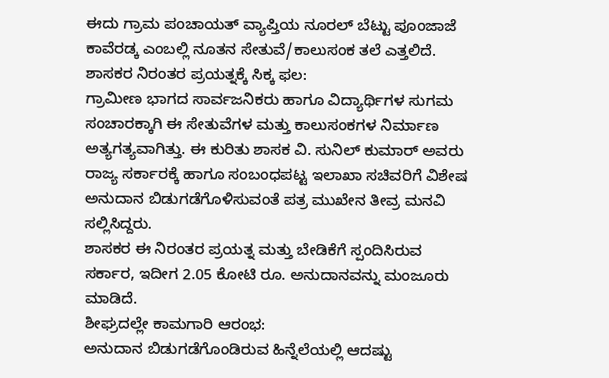ಈದು ಗ್ರಾಮ ಪಂಚಾಯತ್ ವ್ಯಾಪ್ತಿಯ ನೂರಲ್ ಬೆಟ್ಟು ಪೂಂಜಾಜೆ
ಕಾವೆರಡ್ಕ ಎಂಬಲ್ಲಿ ನೂತನ ಸೇತುವೆ/ಕಾಲುಸಂಕ ತಲೆ ಎತ್ತಲಿದೆ.
ಶಾಸಕರ ನಿರಂತರ ಪ್ರಯತ್ನಕ್ಕೆ ಸಿಕ್ಕ ಫಲ:
ಗ್ರಾಮೀಣ ಭಾಗದ ಸಾರ್ವಜನಿಕರು ಹಾಗೂ ವಿದ್ಯಾರ್ಥಿಗಳ ಸುಗಮ ಸಂಚಾರಕ್ಕಾಗಿ ಈ ಸೇತುವೆಗಳ ಮತ್ತು ಕಾಲುಸಂಕಗಳ ನಿರ್ಮಾಣ ಅತ್ಯಗತ್ಯವಾಗಿತ್ತು. ಈ ಕುರಿತು ಶಾಸಕ ವಿ. ಸುನಿಲ್ ಕುಮಾರ್ ಅವರು ರಾಜ್ಯ ಸರ್ಕಾರಕ್ಕೆ ಹಾಗೂ ಸಂಬಂಧಪಟ್ಟ ಇಲಾಖಾ ಸಚಿವರಿಗೆ ವಿಶೇಷ ಅನುದಾನ ಬಿಡುಗಡೆಗೊಳಿಸುವಂತೆ ಪತ್ರ ಮುಖೇನ ತೀವ್ರ ಮನವಿ ಸಲ್ಲಿಸಿದ್ದರು.
ಶಾಸಕರ ಈ ನಿರಂತರ ಪ್ರಯತ್ನ ಮತ್ತು ಬೇಡಿಕೆಗೆ ಸ್ಪಂದಿಸಿರುವ ಸರ್ಕಾರ, ಇದೀಗ 2.05 ಕೋಟಿ ರೂ. ಅನುದಾನವನ್ನು ಮಂಜೂರು ಮಾಡಿದೆ.
ಶೀಘ್ರದಲ್ಲೇ ಕಾಮಗಾರಿ ಆರಂಭ:
ಅನುದಾನ ಬಿಡುಗಡೆಗೊಂಡಿರುವ ಹಿನ್ನೆಲೆಯಲ್ಲಿ ಆದಷ್ಟು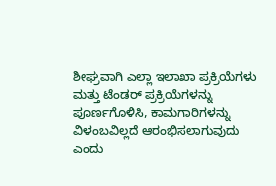ಶೀಘ್ರವಾಗಿ ಎಲ್ಲಾ ಇಲಾಖಾ ಪ್ರಕ್ರಿಯೆಗಳು ಮತ್ತು ಟೆಂಡರ್ ಪ್ರಕ್ರಿಯೆಗಳನ್ನು ಪೂರ್ಣಗೊಳಿಸಿ, ಕಾಮಗಾರಿಗಳನ್ನು ವಿಳಂಬವಿಲ್ಲದೆ ಆರಂಭಿಸಲಾಗುವುದು ಎಂದು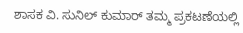ಶಾಸಕ ವಿ. ಸುನಿಲ್ ಕುಮಾರ್ ತಮ್ಮ ಪ್ರಕಟಣೆಯಲ್ಲಿ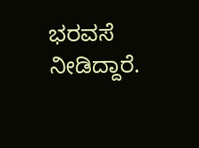ಭರವಸೆ ನೀಡಿದ್ದಾರೆ.